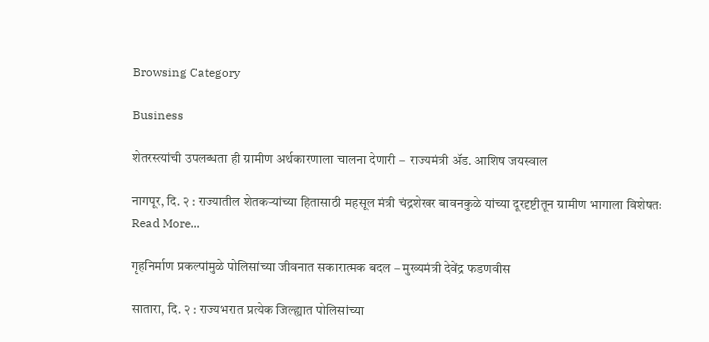Browsing Category

Business

शेतरस्त्यांची उपलब्धता ही ग्रामीण अर्थकारणाला चालना देणारी –  राज्यमंत्री ॲड. आशिष जयस्वाल

नागपूर, दि. २ : राज्यातील शेतकऱ्यांच्या हितासाठी महसूल मंत्री चंद्रशेखर बावनकुळे यांच्या दूरदृष्टीतून ग्रामीण भागाला विशेषतः
Read More...

गृहनिर्माण प्रकल्पांमुळे पोलिसांच्या जीवनात सकारात्मक बदल – मुख्यमंत्री देवेंद्र फडणवीस

सातारा, दि. २ : राज्यभरात प्रत्येक जिल्ह्यात पोलिसांच्या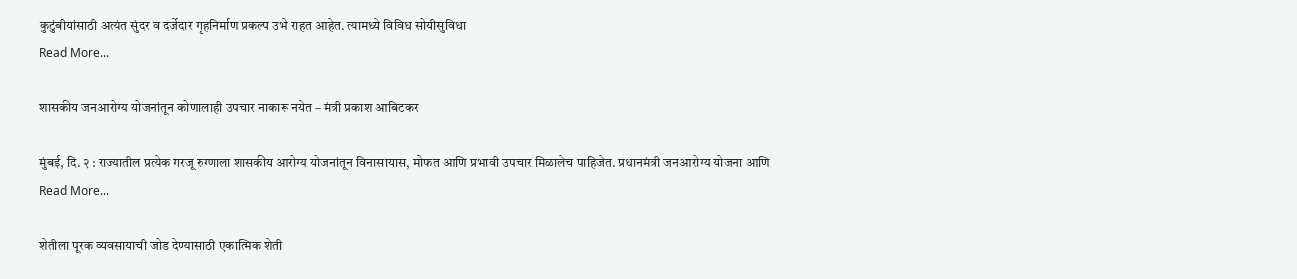कुटुंबीयांसाठी अत्यंत सुंदर व दर्जेदार गृहनिर्माण प्रकल्प उभे राहत आहेत. त्यामध्ये विविध सोयीसुविधा
Read More...

शासकीय जनआरोग्य योजनांतून कोणालाही उपचार नाकारू नयेत – मंत्री प्रकाश आबिटकर

मुंबई, दि. २ : राज्यातील प्रत्येक गरजू रुग्णाला शासकीय आरोग्य योजनांतून विनासायास, मोफत आणि प्रभावी उपचार मिळालेच पाहिजेत. प्रधानमंत्री जनआरोग्य योजना आणि
Read More...

शेतीला पूरक व्यवसायाची जोड देण्यासाठी एकात्मिक शेती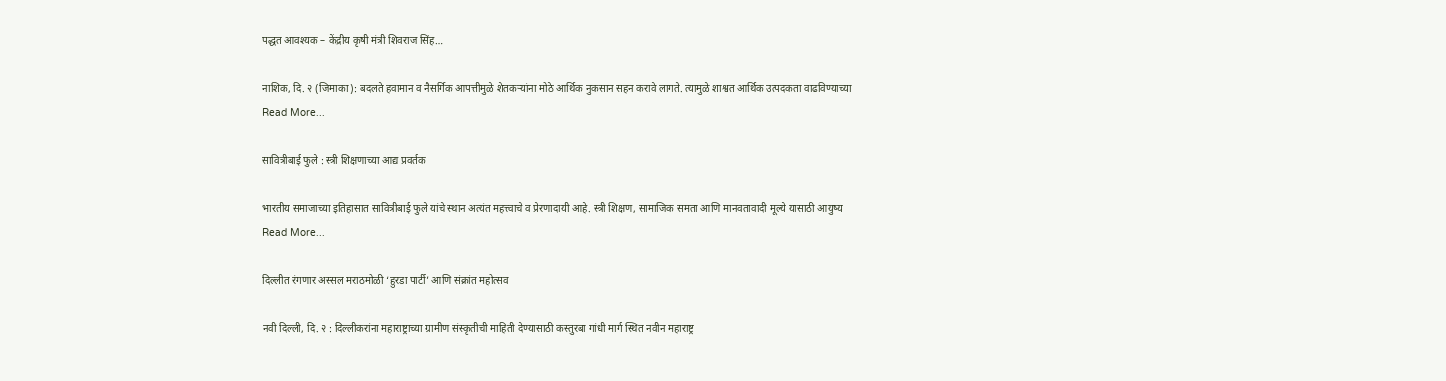पद्धत आवश्यक – केंद्रीय कृषी मंत्री शिवराज सिंह…

नाशिक, दि. २ (जिमाका): बदलते हवामान व नैसर्गिक आपत्तीमुळे शेतकऱ्यांना मोठे आर्थिक नुकसान सहन करावे लागते. त्यामुळे शाश्वत आर्थिक उत्पदकता वाढविण्याच्या
Read More...

सावित्रीबाई फुले : स्त्री शिक्षणाच्या आद्य प्रवर्तक

भारतीय समाजाच्या इतिहासात सावित्रीबाई फुले यांचे स्थान अत्यंत महत्त्वाचे व प्रेरणादायी आहे. स्त्री शिक्षण, सामाजिक समता आणि मानवतावादी मूल्ये यासाठी आयुष्य
Read More...

दिल्लीत रंगणार अस्सल मराठमोळी ‘हुरडा पार्टी’ आणि संक्रांत महोत्सव

नवी दिल्ली, दि. २ : दिल्लीकरांना महाराष्ट्राच्या ग्रामीण संस्कृतीची माहिती देण्यासाठी कस्तुरबा गांधी मार्ग स्थित नवीन महाराष्ट्र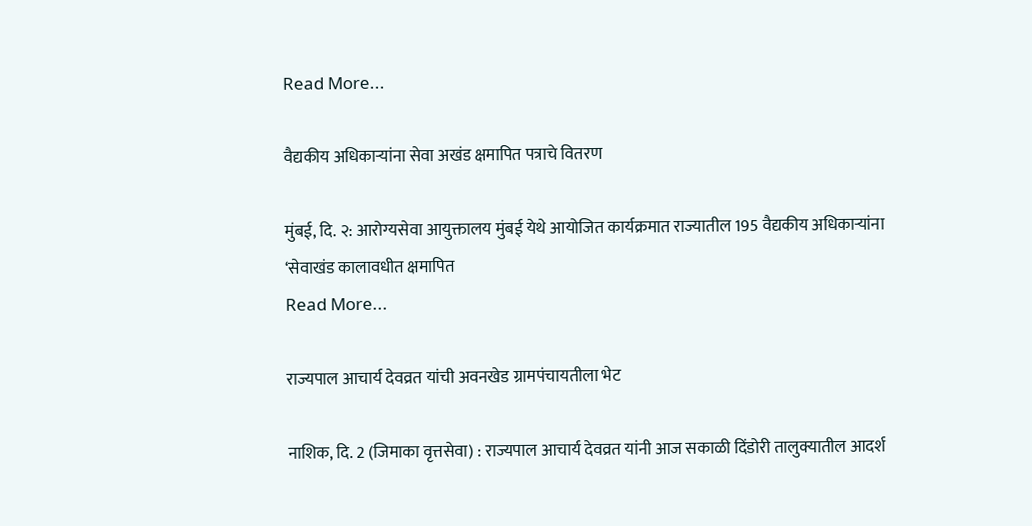Read More...

वैद्यकीय अधिकाऱ्यांना सेवा अखंड क्षमापित पत्राचे वितरण

मुंबई, दि. २: आरोग्यसेवा आयुक्तालय मुंबई येथे आयोजित कार्यक्रमात राज्यातील 195 वैद्यकीय अधिकाऱ्यांना ‘सेवाखंड कालावधीत क्षमापित
Read More...

राज्यपाल आचार्य देवव्रत यांची अवनखेड ग्रामपंचायतीला भेट

नाशिक, दि. 2 (जिमाका वृत्तसेवा) : राज्यपाल आचार्य देवव्रत यांनी आज सकाळी दिंडोरी तालुक्यातील आदर्श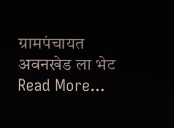ग्रामपंचायत अवनखेड ला भेट
Read More...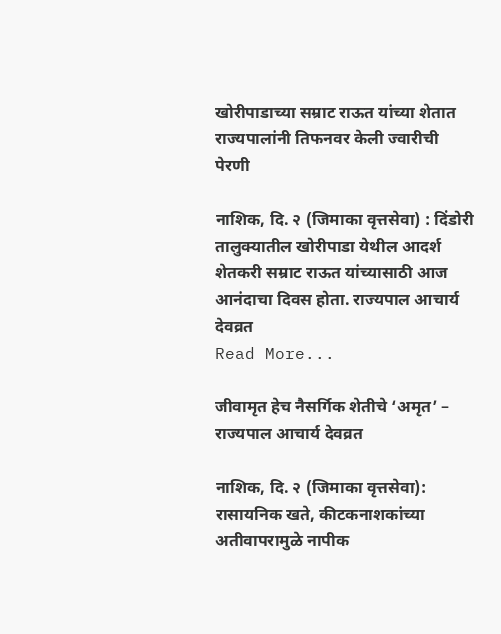खोरीपाडाच्या सम्राट राऊत यांच्या शेतात राज्यपालांनी तिफनवर केली ज्वारीची पेरणी

नाशिक, दि. २ (जिमाका वृत्तसेवा) : दिंडोरी तालुक्यातील खोरीपाडा येथील आदर्श शेतकरी सम्राट राऊत यांच्यासाठी आज आनंदाचा दिवस होता. राज्यपाल आचार्य देवव्रत
Read More...

जीवामृत हेच नैसर्गिक शेतीचे ‘अमृत’ – राज्यपाल आचार्य देवव्रत

नाशिक, दि. २ (जिमाका वृत्तसेवा): रासायनिक खते, कीटकनाशकांच्या अतीवापरामुळे नापीक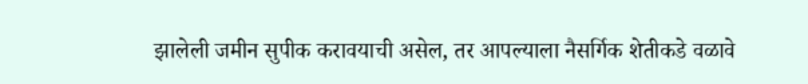झालेली जमीन सुपीक करावयाची असेल, तर आपल्याला नैसर्गिक शेतीकडे वळावे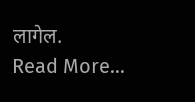लागेल.
Read More...